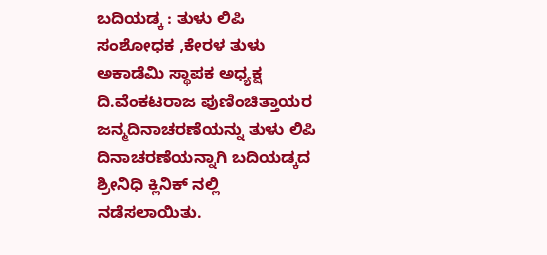ಬದಿಯಡ್ಕ : ತುಳು ಲಿಪಿ ಸಂಶೋಧಕ ,ಕೇರಳ ತುಳು ಅಕಾಡೆಮಿ ಸ್ಥಾಪಕ ಅಧ್ಯಕ್ಷ ದಿ.ವೆಂಕಟರಾಜ ಪುಣಿಂಚಿತ್ತಾಯರ ಜನ್ಮದಿನಾಚರಣೆಯನ್ನು ತುಳು ಲಿಪಿ ದಿನಾಚರಣೆಯನ್ನಾಗಿ ಬದಿಯಡ್ಕದ ಶ್ರೀನಿಧಿ ಕ್ಲಿನಿಕ್ ನಲ್ಲಿ ನಡೆಸಲಾಯಿತು.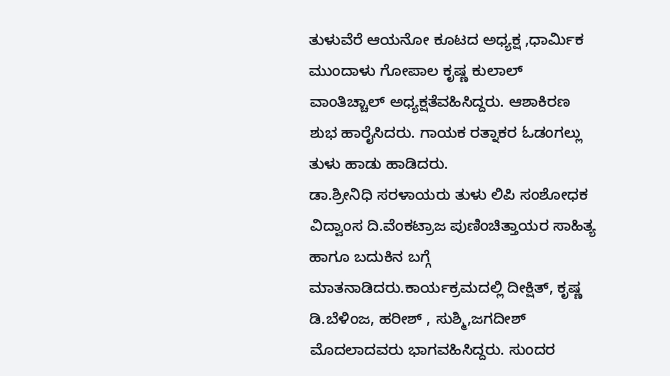ತುಳುವೆರೆ ಆಯನೋ ಕೂಟದ ಅಧ್ಯಕ್ಷ ,ಧಾರ್ಮಿಕ ಮುಂದಾಳು ಗೋಪಾಲ ಕೃಷ್ಣ ಕುಲಾಲ್ ವಾಂತಿಚ್ಚಾಲ್ ಅಧ್ಯಕ್ಷತೆವಹಿಸಿದ್ದರು. ಆಶಾಕಿರಣ ಶುಭ ಹಾರೈಸಿದರು. ಗಾಯಕ ರತ್ನಾಕರ ಓಡಂಗಲ್ಲು ತುಳು ಹಾಡು ಹಾಡಿದರು.
ಡಾ.ಶ್ರೀನಿಧಿ ಸರಳಾಯರು ತುಳು ಲಿಪಿ ಸಂಶೋಧಕ ವಿದ್ವಾಂಸ ದಿ.ವೆಂಕಟ್ರಾಜ ಪುಣಿಂಚಿತ್ತಾಯರ ಸಾಹಿತ್ಯ ಹಾಗೂ ಬದುಕಿನ ಬಗ್ಗೆ ಮಾತನಾಡಿದರು.ಕಾರ್ಯಕ್ರಮದಲ್ಲಿ ದೀಕ್ಷಿತ್, ಕೃಷ್ಣ ಡಿ.ಬೆಳಿಂಜ, ಹರೀಶ್ , ಸುಶ್ಮಿ,ಜಗದೀಶ್ ಮೊದಲಾದವರು ಭಾಗವಹಿಸಿದ್ದರು. ಸುಂದರ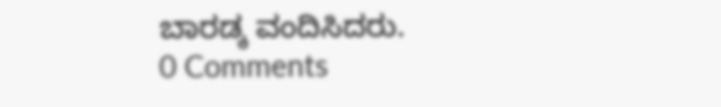ಬಾರಡ್ಕ ವಂದಿಸಿದರು.
0 Comments